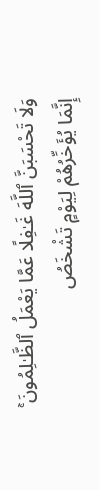وَلَا تَحْسَبَنَّ ٱللَّهَ غَـٰفِلًا عَمَّا يَعْمَلُ ٱلظَّـٰلِمُونَ ۚ إِنَّمَا يُؤَخِّرُهُمْ لِيَوْمٍ تَشْخَصُ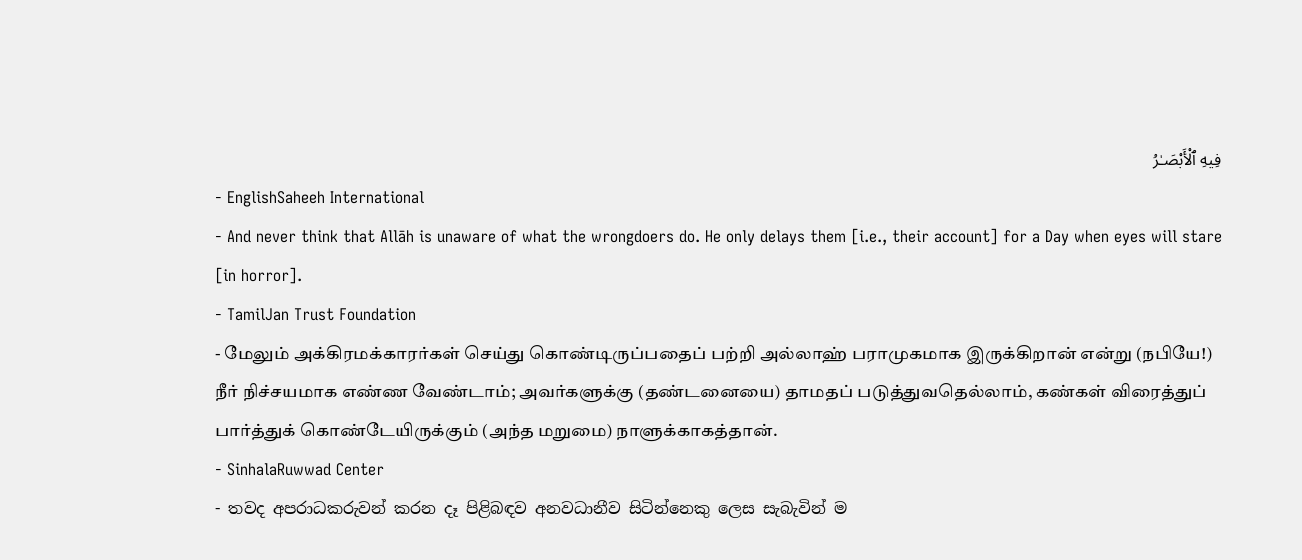فِيهِ ٱلْأَبْصَـٰرُ
- EnglishSaheeh International
- And never think that Allāh is unaware of what the wrongdoers do. He only delays them [i.e., their account] for a Day when eyes will stare [in horror].
- TamilJan Trust Foundation
- மேலும் அக்கிரமக்காரர்கள் செய்து கொண்டிருப்பதைப் பற்றி அல்லாஹ் பராமுகமாக இருக்கிறான் என்று (நபியே!) நீர் நிச்சயமாக எண்ண வேண்டாம்; அவர்களுக்கு (தண்டனையை) தாமதப் படுத்துவதெல்லாம், கண்கள் விரைத்துப் பார்த்துக் கொண்டேயிருக்கும் (அந்த மறுமை) நாளுக்காகத்தான்.
- SinhalaRuwwad Center
- තවද අපරාධකරුවන් කරන දෑ පිළිබඳව අනවධානීව සිටින්නෙකු ලෙස සැබැවින් ම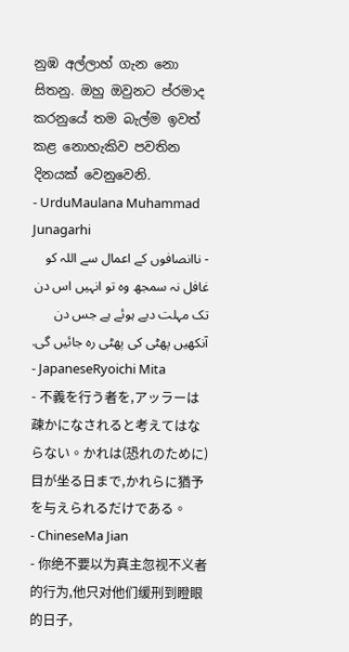නුඹ අල්ලාහ් ගැන නො සිතනු. ඔහු ඔවුනට ප්රමාද කරනුයේ තම බැල්ම ඉවත් කළ නොහැකිව පවතින දිනයක් වෙනුවෙනි.
- UrduMaulana Muhammad Junagarhi
- ناانصافوں کے اعمال سے اللہ کو غافل نہ سمجھ وه تو انہیں اس دن تک مہلت دیے ہوئے ہے جس دن آنکھیں پھٹی کی پھٹی ره جائیں گی.
- JapaneseRyoichi Mita
- 不義を行う者を,アッラーは疎かになされると考えてはならない。かれは(恐れのために)目が坐る日まで,かれらに猶予を与えられるだけである。
- ChineseMa Jian
- 你绝不要以为真主忽视不义者的行为,他只对他们缓刑到瞪眼的日子,